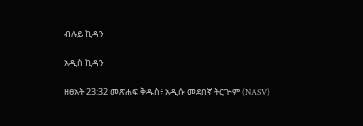ብሉይ ኪዳን

አዲስ ኪዳን

ዘፀአት 23:32 መጽሐፍ ቅዱስ፥ አዲሱ መደበኛ ትርጒም (NASV)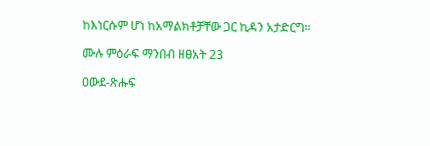ከእነርሱም ሆነ ከአማልክቶቻቸው ጋር ኪዳን አታድርግ።

ሙሉ ምዕራፍ ማንበብ ዘፀአት 23

ዐውደ-ጽሑፍ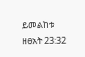ይመልከቱ ዘፀአት 23:32